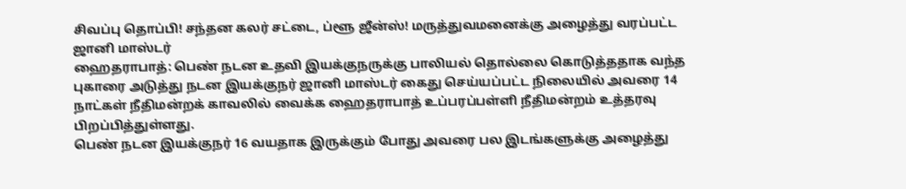சிவப்பு தொப்பி! சந்தன கலர் சட்டை, ப்ளூ ஜீன்ஸ்! மருத்துவமனைக்கு அழைத்து வரப்பட்ட ஜானி மாஸ்டர்
ஹைதராபாத்: பெண் நடன உதவி இயக்குநருக்கு பாலியல் தொல்லை கொடுத்ததாக வந்த புகாரை அடுத்து நடன இயக்குநர் ஜானி மாஸ்டர் கைது செய்யப்பட்ட நிலையில் அவரை 14 நாட்கள் நீதிமன்றக் காவலில் வைக்க ஹைதராபாத் உப்பரப்பள்ளி நீதிமன்றம் உத்தரவு பிறப்பித்துள்ளது.
பெண் நடன இயக்குநர் 16 வயதாக இருக்கும் போது அவரை பல இடங்களுக்கு அழைத்து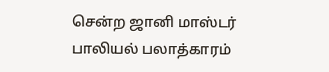சென்ற ஜானி மாஸ்டர் பாலியல் பலாத்காரம்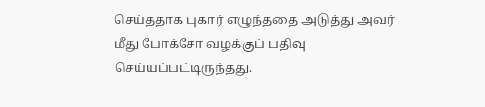செய்ததாக புகார் எழுந்ததை அடுத்து அவர் மீது போக்சோ வழக்குப் பதிவு செய்யப்பட்டிருந்தது.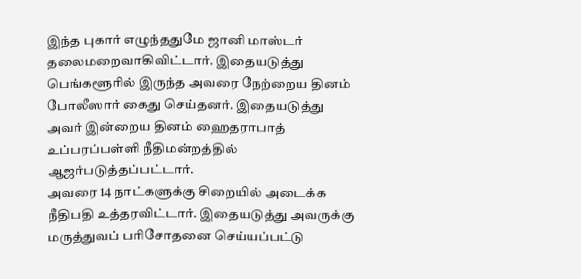இந்த புகார் எழுந்ததுமே ஜானி மாஸ்டர் தலைமறைவாகிவிட்டார். இதையடுத்து பெங்களூரில் இருந்த அவரை நேற்றைய தினம் போலீஸார் கைது செய்தனர். இதையடுத்து அவர் இன்றைய தினம் ஹைதராபாத் உப்பரப்பள்ளி நீதிமன்றத்தில் ஆஜர்படுத்தப்பட்டார்.
அவரை 14 நாட்களுக்கு சிறையில் அடைக்க நீதிபதி உத்தரவிட்டார். இதையடுத்து அவருக்கு மருத்துவப் பரிசோதனை செய்யப்பட்டு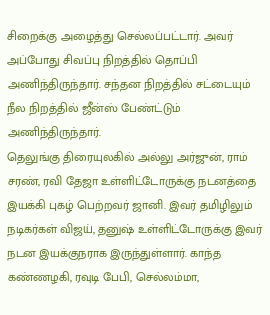சிறைக்கு அழைத்து செல்லப்பட்டார். அவர் அப்போது சிவப்பு நிறத்தில் தொப்பி அணிந்திருந்தார். சந்தன நிறத்தில் சட்டையும் நீல நிறத்தில் ஜீன்ஸ் பேண்ட்டும் அணிந்திருந்தார்.
தெலுங்கு திரையுலகில் அல்லு அர்ஜுன், ராம் சரண், ரவி தேஜா உள்ளிட்டோருக்கு நடனத்தை இயக்கி புகழ் பெற்றவர் ஜானி. இவர் தமிழிலும் நடிகர்கள் விஜய், தனுஷ் உள்ளிட்டோருக்கு இவர் நடன இயக்குநராக இருந்துள்ளார். காந்த கண்ணழகி, ரவுடி பேபி, செல்லம்மா,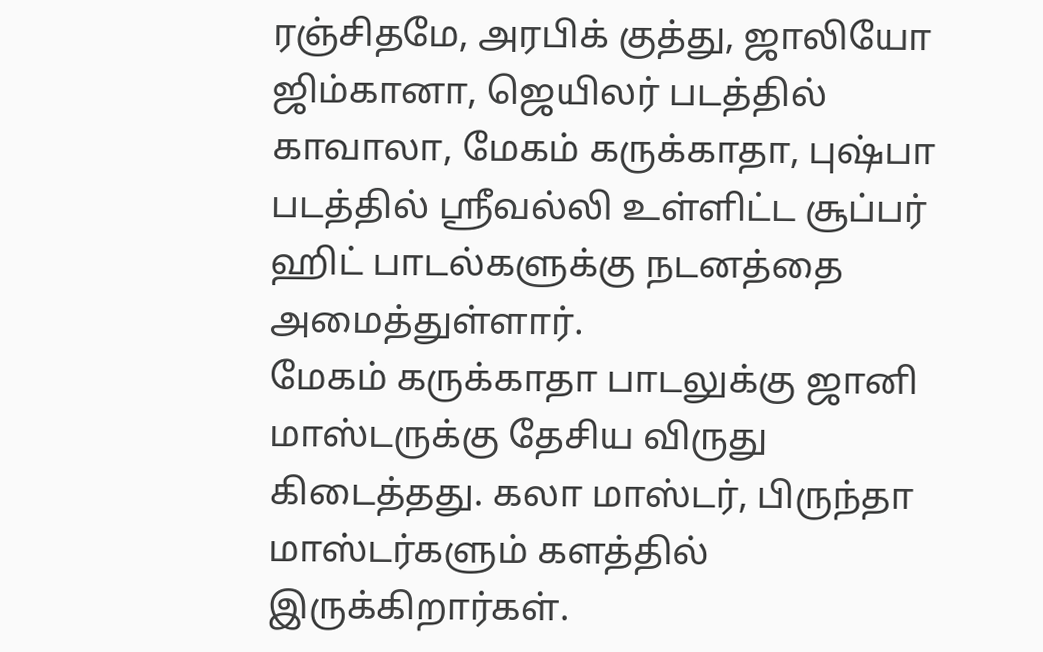ரஞ்சிதமே, அரபிக் குத்து, ஜாலியோ ஜிம்கானா, ஜெயிலர் படத்தில் காவாலா, மேகம் கருக்காதா, புஷ்பா படத்தில் ஸ்ரீவல்லி உள்ளிட்ட சூப்பர் ஹிட் பாடல்களுக்கு நடனத்தை அமைத்துள்ளார்.
மேகம் கருக்காதா பாடலுக்கு ஜானி மாஸ்டருக்கு தேசிய விருது கிடைத்தது. கலா மாஸ்டர், பிருந்தா மாஸ்டர்களும் களத்தில் இருக்கிறார்கள்.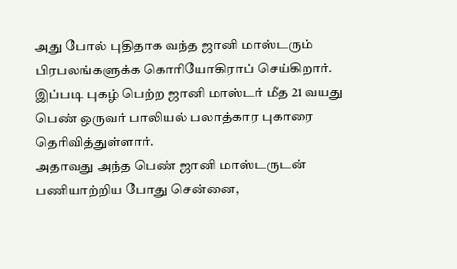அது போல் புதிதாக வந்த ஜானி மாஸ்டரும் பிரபலங்களுக்க கொரியோகிராப் செய்கிறார். இப்படி புகழ் பெற்ற ஜானி மாஸ்டர் மீத 21 வயது பெண் ஒருவர் பாலியல் பலாத்கார புகாரை தெரிவித்துள்ளார்.
அதாவது அந்த பெண் ஜானி மாஸ்டருடன் பணியாற்றிய போது சென்னை,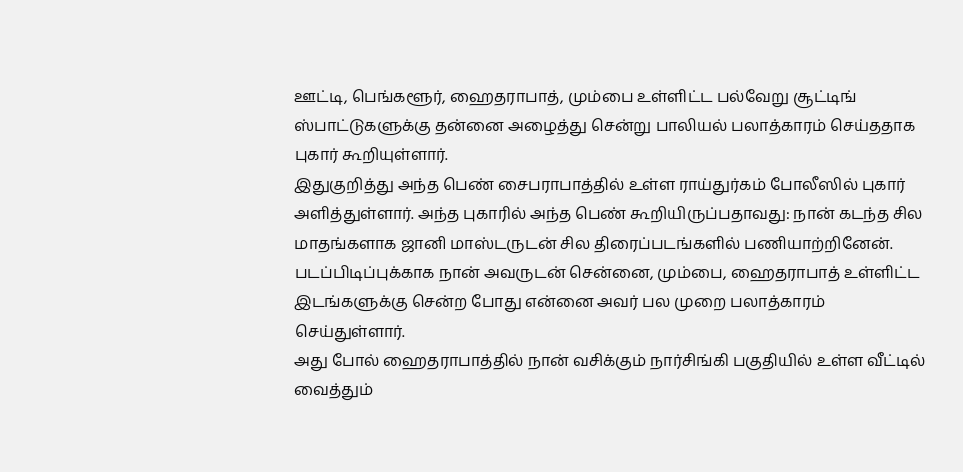ஊட்டி, பெங்களூர், ஹைதராபாத், மும்பை உள்ளிட்ட பல்வேறு சூட்டிங் ஸ்பாட்டுகளுக்கு தன்னை அழைத்து சென்று பாலியல் பலாத்காரம் செய்ததாக புகார் கூறியுள்ளார்.
இதுகுறித்து அந்த பெண் சைபராபாத்தில் உள்ள ராய்துர்கம் போலீஸில் புகார் அளித்துள்ளார். அந்த புகாரில் அந்த பெண் கூறியிருப்பதாவது: நான் கடந்த சில மாதங்களாக ஜானி மாஸ்டருடன் சில திரைப்படங்களில் பணியாற்றினேன். படப்பிடிப்புக்காக நான் அவருடன் சென்னை, மும்பை, ஹைதராபாத் உள்ளிட்ட இடங்களுக்கு சென்ற போது என்னை அவர் பல முறை பலாத்காரம் செய்துள்ளார்.
அது போல் ஹைதராபாத்தில் நான் வசிக்கும் நார்சிங்கி பகுதியில் உள்ள வீட்டில் வைத்தும்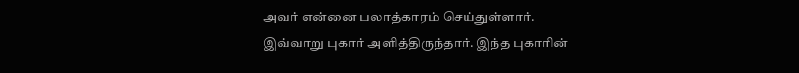அவர் என்னை பலாத்காரம் செய்துள்ளார். இவ்வாறு புகார் அளித்திருந்தார். இந்த புகாரின்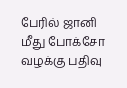பேரில் ஜானி மீது போக்சோ வழக்கு பதிவு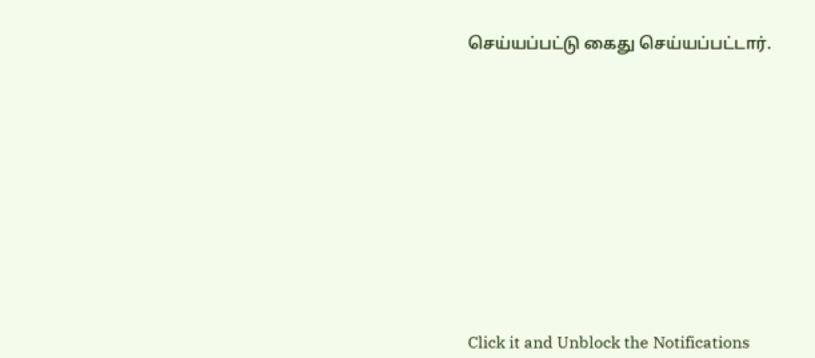செய்யப்பட்டு கைது செய்யப்பட்டார்.












Click it and Unblock the Notifications